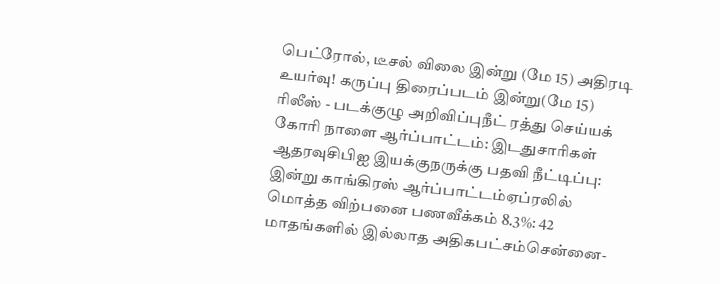பெட்ரோல், டீசல் விலை இன்று (மே 15) அதிரடி உயர்வு! கருப்பு திரைப்படம் இன்று(மே 15) ரிலீஸ் - படக்குழு அறிவிப்புநீட் ரத்து செய்யக் கோரி நாளை ஆர்ப்பாட்டம்: இடதுசாரிகள் ஆதரவுசிபிஐ இயக்குநருக்கு பதவி நீட்டிப்பு: இன்று காங்கிரஸ் ஆர்ப்பாட்டம்ஏப்ரலில் மொத்த விற்பனை பணவீக்கம் 8.3%: 42 மாதங்களில் இல்லாத அதிகபட்சம்சென்னை-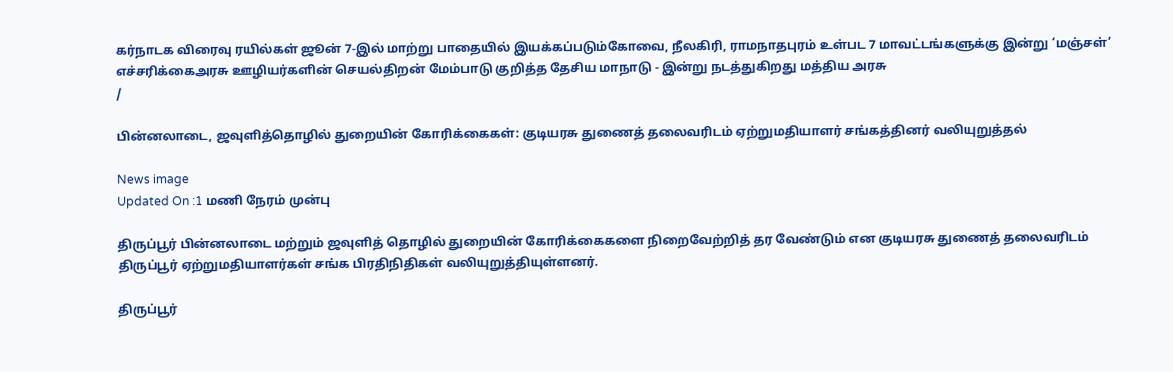கர்நாடக விரைவு ரயில்கள் ஜூன் 7-இல் மாற்று பாதையில் இயக்கப்படும்கோவை, நீலகிரி, ராமநாதபுரம் உள்பட 7 மாவட்டங்களுக்கு இன்று ‘மஞ்சள்’ எச்சரிக்கைஅரசு ஊழியர்களின் செயல்திறன் மேம்பாடு குறித்த தேசிய மாநாடு - இன்று நடத்துகிறது மத்திய அரசு
/

பின்னலாடை, ஜவுளித்தொழில் துறையின் கோரிக்கைகள்: குடியரசு துணைத் தலைவரிடம் ஏற்றுமதியாளர் சங்கத்தினர் வலியுறுத்தல்

News image
Updated On :1 மணி நேரம் முன்பு

திருப்பூர் பின்னலாடை மற்றும் ஜவுளித் தொழில் துறையின் கோரிக்கைகளை நிறைவேற்றித் தர வேண்டும் என குடியரசு துணைத் தலைவரிடம் திருப்பூர் ஏற்றுமதியாளர்கள் சங்க பிரதிநிதிகள் வலியுறுத்தியுள்ளனர்.

திருப்பூர்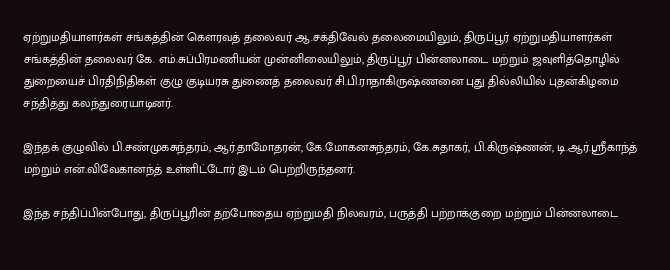ஏற்றுமதியாளர்கள் சங்கத்தின் கெளரவத் தலைவர் ஆ.சக்திவேல் தலைமையிலும், திருப்பூர் ஏற்றுமதியாளர்கள் சங்கத்தின் தலைவர் கே. எம்.சுப்பிரமணியன் முன்னிலையிலும், திருப்பூர் பின்னலாடை மற்றும் ஜவுளித்தொழில் துறையைச் பிரதிநிதிகள் குழு குடியரசு துணைத் தலைவர் சி.பி.ராதாகிருஷ்ணனை புது தில்லியில் புதன்கிழமை சந்தித்து கலந்துரையாடினர்.

இந்தக் குழுவில் பி.சண்முகசுந்தரம், ஆர்.தாமோதரன், கே.மோகனசுந்தரம், கே.சுதாகர், பி.கிருஷ்ணன், டி.ஆர்.ஸ்ரீகாந்த் மற்றும் என்.விவேகானந்த் உள்ளிட்டோர் இடம் பெற்றிருந்தனர்.

இந்த சந்திப்பின்போது, திருப்பூரின் தற்போதைய ஏற்றுமதி நிலவரம், பருத்தி பற்றாக்குறை மற்றும் பின்னலாடை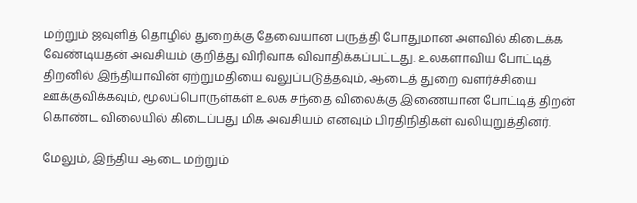மற்றும் ஜவுளித் தொழில் துறைக்கு தேவையான பருத்தி போதுமான அளவில் கிடைக்க வேண்டியதன் அவசியம் குறித்து விரிவாக விவாதிக்கப்பட்டது. உலகளாவிய போட்டித் திறனில் இந்தியாவின் ஏற்றுமதியை வலுப்படுத்தவும், ஆடைத் துறை வளர்ச்சியை ஊக்குவிக்கவும், மூலப்பொருள்கள் உலக சந்தை விலைக்கு இணையான போட்டித் திறன் கொண்ட விலையில் கிடைப்பது மிக அவசியம் எனவும் பிரதிநிதிகள் வலியுறுத்தினர்.

மேலும், இந்திய ஆடை மற்றும்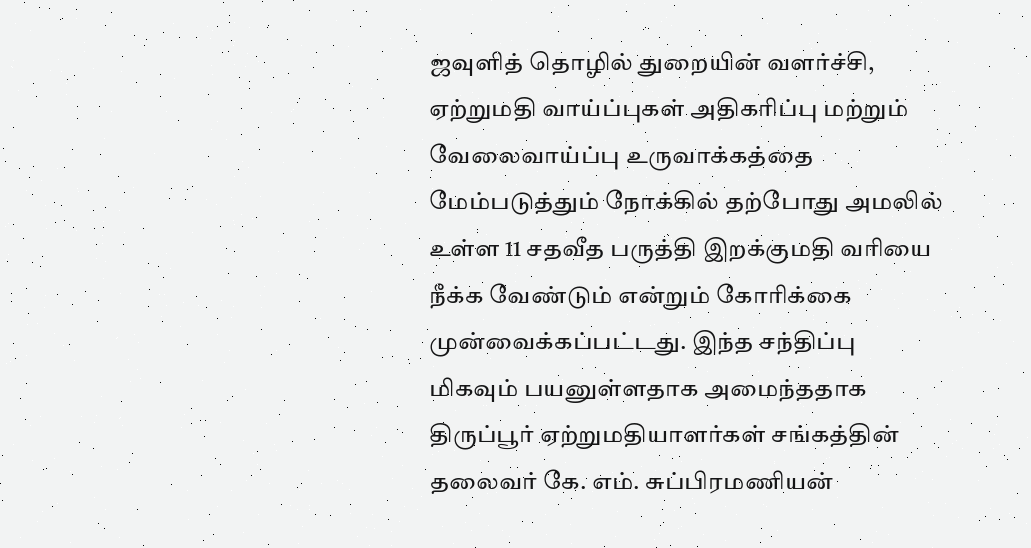ஜவுளித் தொழில் துறையின் வளர்ச்சி, ஏற்றுமதி வாய்ப்புகள் அதிகரிப்பு மற்றும் வேலைவாய்ப்பு உருவாக்கத்தை மேம்படுத்தும் நோக்கில் தற்போது அமலில் உள்ள 11 சதவீத பருத்தி இறக்குமதி வரியை நீக்க வேண்டும் என்றும் கோரிக்கை முன்வைக்கப்பட்டது. இந்த சந்திப்பு மிகவும் பயனுள்ளதாக அமைந்ததாக திருப்பூர் ஏற்றுமதியாளர்கள் சங்கத்தின் தலைவர் கே. எம். சுப்பிரமணியன்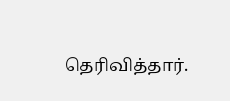தெரிவித்தார்.